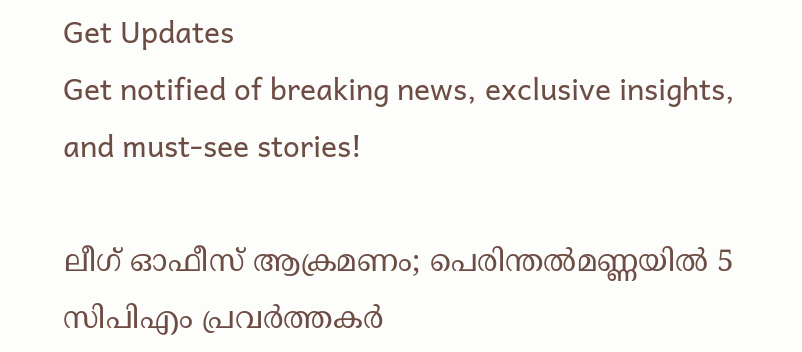Get Updates
Get notified of breaking news, exclusive insights, and must-see stories!

ലീഗ് ഓഫീസ് ആക്രമണം; പെരിന്തൽമണ്ണയിൽ 5 സിപിഎം പ്രവർത്തകർ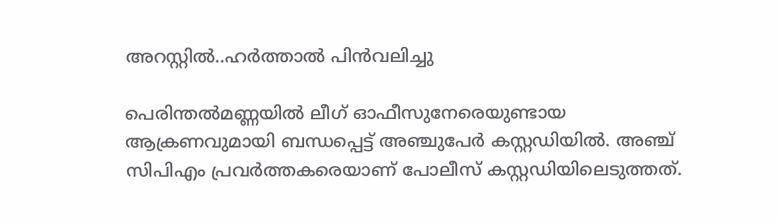അറസ്റ്റിൽ..ഹർത്താൽ പിൻവലിച്ചു

പെരിന്തൽമണ്ണയിൽ ലീഗ് ഓഫീസുനേരെയുണ്ടായ ആക്രണവുമായി ബന്ധപ്പെട്ട് അഞ്ചുപേര്‍ കസ്റ്റഡിയിൽ. അഞ്ച് സിപിഎം പ്രവര്‍ത്തകരെയാണ് പോലീസ് കസ്റ്റഡിയിലെടുത്തത്.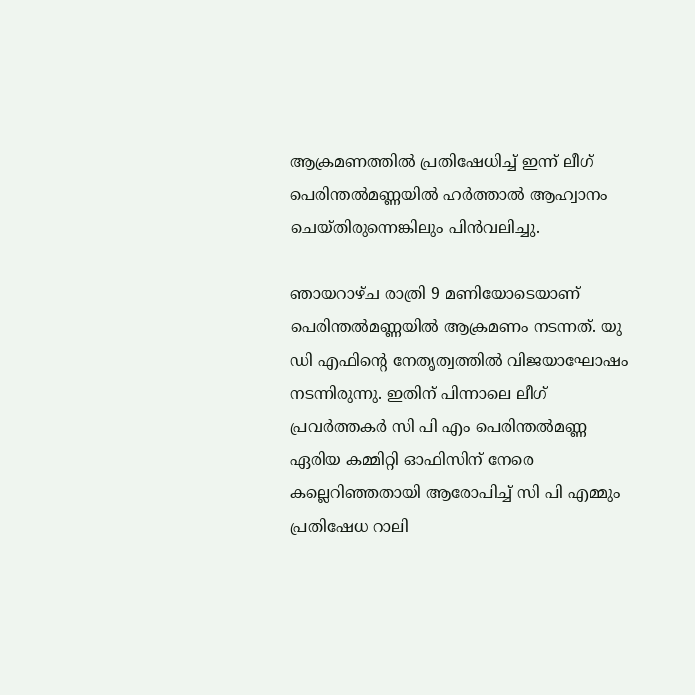ആക്രമണത്തിൽ പ്രതിഷേധിച്ച് ഇന്ന് ലീഗ് പെരിന്തൽമണ്ണയിൽ ഹർത്താൽ ആഹ്വാനം ചെയ്തിരുന്നെങ്കിലും പിൻവലിച്ചു.

ഞായറാഴ്ച രാത്രി 9 മണിയോടെയാണ് പെരിന്തൽമണ്ണയിൽ ആക്രമണം നടന്നത്. യു ഡി എഫിൻ്റെ നേതൃത്വത്തിൽ വിജയാഘോഷം നടന്നിരുന്നു. ഇതിന് പിന്നാലെ ലീഗ് പ്രവർത്തകർ സി പി എം പെരിന്തൽമണ്ണ ഏരിയ കമ്മിറ്റി ഓഫിസിന് നേരെ കല്ലെറിഞ്ഞതായി ആരോപിച്ച് സി പി എമ്മും പ്രതിഷേധ റാലി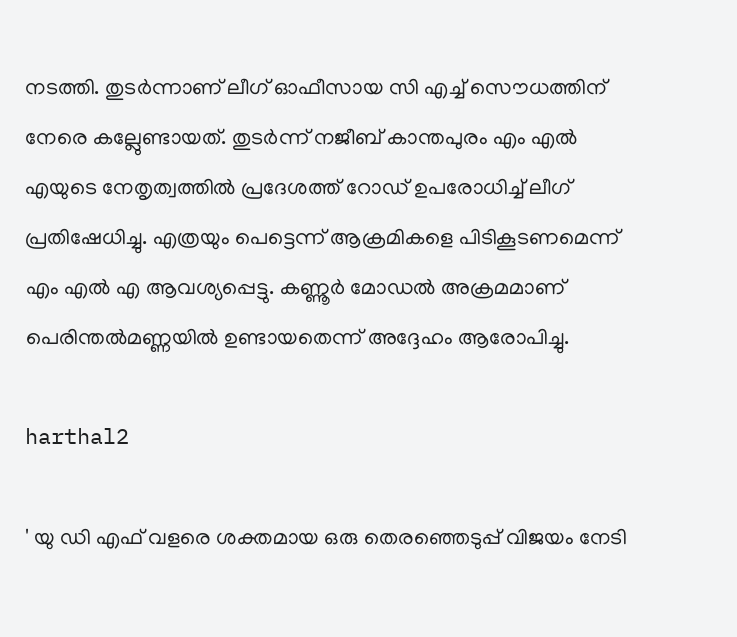നടത്തി. തുടർന്നാണ് ലീഗ് ഓഫീസായ സി എച്ച് സൌധത്തിന് നേരെ കല്ലേുണ്ടായത്. തുടർന്ന് നജീബ് കാന്തപുരം എം എൽ എയുടെ നേതൃത്വത്തിൽ പ്രദേശത്ത് റോഡ് ഉപരോധിച്ച് ലീഗ് പ്രതിഷേധിച്ചു. എത്രയും പെട്ടെന്ന് ആക്രമികളെ പിടികൂടണമെന്ന് എം എൽ എ ആവശ്യപ്പെട്ടു. കണ്ണൂർ മോഡൽ അക്രമമാണ് പെരിന്തൽമണ്ണയിൽ ഉണ്ടായതെന്ന് അദ്ദേഹം ആരോപിച്ചു.

harthal2

' യു ഡി എഫ് വളരെ ശക്തമായ ഒരു തെരഞ്ഞെടുപ്പ് വിജയം നേടി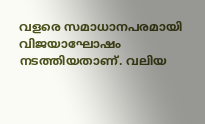വളരെ സമാധാനപരമായി വിജയാഘോഷം നടത്തിയതാണ്. വലിയ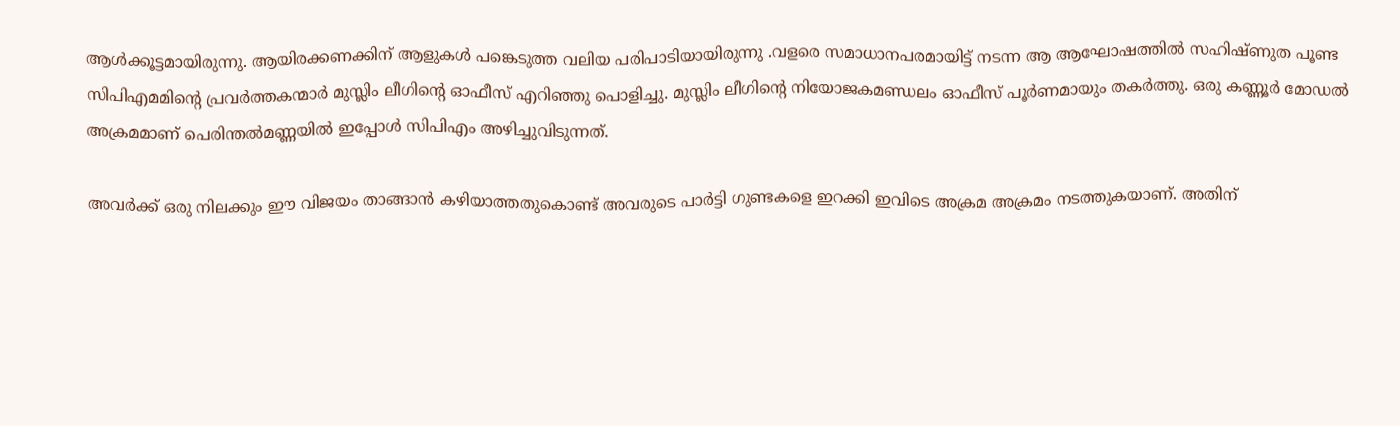ആൾക്കൂട്ടമായിരുന്നു. ആയിരക്കണക്കിന് ആളുകൾ പങ്കെടുത്ത വലിയ പരിപാടിയായിരുന്നു .വളരെ സമാധാനപരമായിട്ട് നടന്ന ആ ആഘോഷത്തിൽ സഹിഷ്ണുത പൂണ്ട സിപിഎമമിന്റെ പ്രവർത്തകന്മാർ മുസ്ലിം ലീഗിന്റെ ഓഫീസ് എറിഞ്ഞു പൊളിച്ചു. മുസ്ലിം ലീഗിന്റെ നിയോജകമണ്ഡലം ഓഫീസ് പൂർണമായും തകർത്തു. ഒരു കണ്ണൂർ മോഡൽ അക്രമമാണ് പെരിന്തൽമണ്ണയിൽ ഇപ്പോൾ സിപിഎം അഴിച്ചുവിടുന്നത്.

അവർക്ക് ഒരു നിലക്കും ഈ വിജയം താങ്ങാൻ കഴിയാത്തതുകൊണ്ട് അവരുടെ പാർട്ടി ഗുണ്ടകളെ ഇറക്കി ഇവിടെ അക്രമ അക്രമം നടത്തുകയാണ്. അതിന്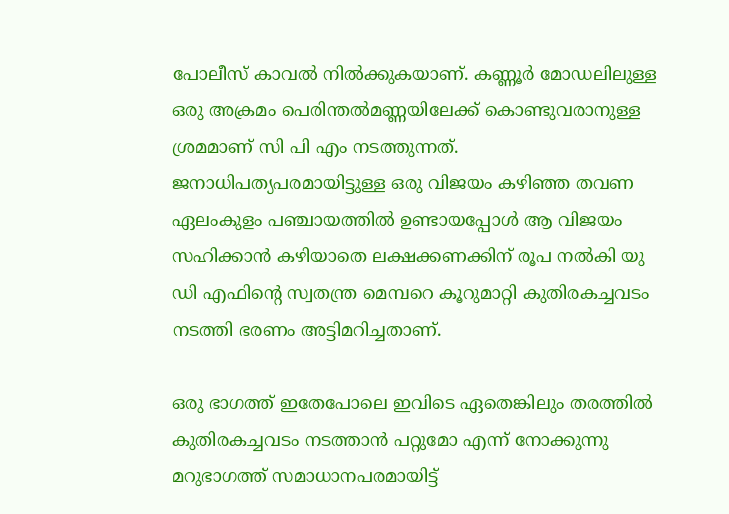പോലീസ് കാവൽ നിൽക്കുകയാണ്. കണ്ണൂർ മോഡലിലുള്ള ഒരു അക്രമം പെരിന്തൽമണ്ണയിലേക്ക് കൊണ്ടുവരാനുള്ള ശ്രമമാണ് സി പി എം നടത്തുന്നത്. ജനാധിപത്യപരമായിട്ടുള്ള ഒരു വിജയം കഴിഞ്ഞ തവണ ഏലംകുളം പഞ്ചായത്തിൽ ഉണ്ടായപ്പോൾ ആ വിജയം സഹിക്കാൻ കഴിയാതെ ലക്ഷക്കണക്കിന് രൂപ നൽകി യു ഡി എഫിന്റെ സ്വതന്ത്ര മെമ്പറെ കൂറുമാറ്റി കുതിരകച്ചവടം നടത്തി ഭരണം അട്ടിമറിച്ചതാണ്.

ഒരു ഭാഗത്ത് ഇതേപോലെ ഇവിടെ ഏതെങ്കിലും തരത്തിൽ കുതിരകച്ചവടം നടത്താൻ പറ്റുമോ എന്ന് നോക്കുന്നു മറുഭാഗത്ത് സമാധാനപരമായിട്ട്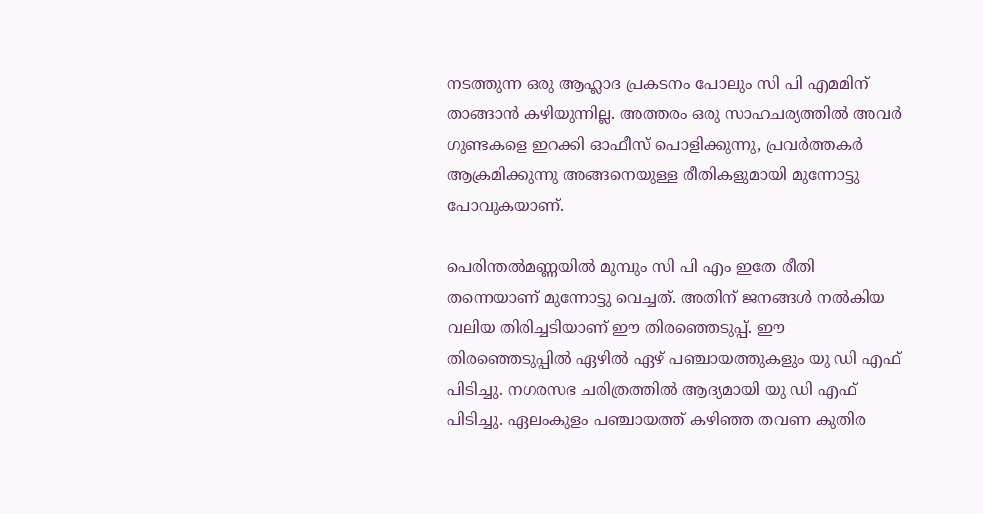നടത്തുന്ന ഒരു ആഹ്ലാദ പ്രകടനം പോലും സി പി എമമിന് താങ്ങാൻ കഴിയുന്നില്ല. അത്തരം ഒരു സാഹചര്യത്തിൽ അവർ ഗുണ്ടകളെ ഇറക്കി ഓഫീസ് പൊളിക്കുന്നു, പ്രവർത്തകർ ആക്രമിക്കുന്നു അങ്ങനെയുള്ള രീതികളുമായി മുന്നോട്ടു പോവുകയാണ്.

പെരിന്തൽമണ്ണയിൽ മുമ്പും സി പി എം ഇതേ രീതി തന്നെയാണ് മുന്നോട്ടു വെച്ചത്. അതിന് ജനങ്ങൾ നൽകിയ വലിയ തിരിച്ചടിയാണ് ഈ തിരഞ്ഞെടുപ്പ്. ഈ തിരഞ്ഞെടുപ്പിൽ ഏഴിൽ ഏഴ് പഞ്ചായത്തുകളും യു ഡി എഫ് പിടിച്ചു. നഗരസഭ ചരിത്രത്തിൽ ആദ്യമായി യു ഡി എഫ് പിടിച്ചു. ഏലംകുളം പഞ്ചായത്ത് കഴിഞ്ഞ തവണ കുതിര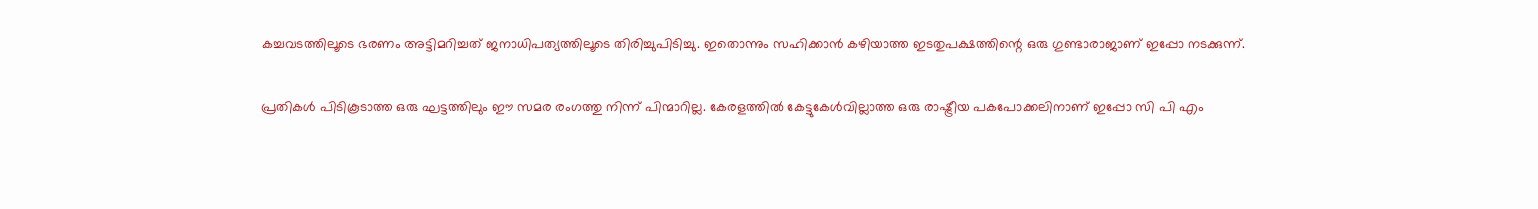കച്ചവടത്തിലൂടെ ഭരണം അട്ടിമറിച്ചത് ജനാധിപത്യത്തിലൂടെ തിരിച്ചുപിടിച്ചു. ഇതൊന്നും സഹിക്കാൻ കഴിയാത്ത ഇടതുപക്ഷത്തിന്റെ ഒരു ഗുണ്ടാരാജാണ് ഇപ്പോ നടക്കുന്ന്.

പ്രതികൾ പിടികൂടാത്ത ഒരു ഘട്ടത്തിലും ഈ സമര രംഗത്തു നിന്ന് പിന്മാറില്ല. കേരളത്തിൽ കേട്ടുകേൾവില്ലാത്ത ഒരു രാഷ്ട്രീയ പകപോക്കലിനാണ് ഇപ്പോ സി പി എം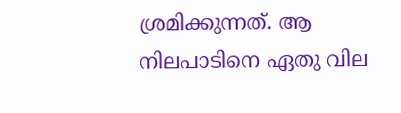ശ്രമിക്കുന്നത്. ആ നിലപാടിനെ ഏതു വില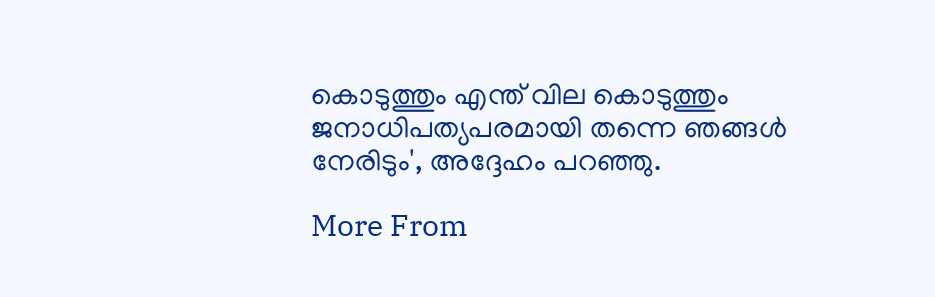കൊടുത്തും എന്ത് വില കൊടുത്തും ജനാധിപത്യപരമായി തന്നെ ഞങ്ങൾ നേരിടും', അദ്ദേഹം പറഞ്ഞു.

More From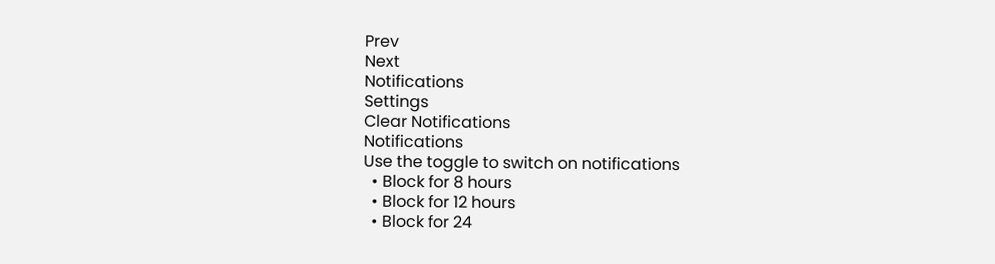Prev
Next
Notifications
Settings
Clear Notifications
Notifications
Use the toggle to switch on notifications
  • Block for 8 hours
  • Block for 12 hours
  • Block for 24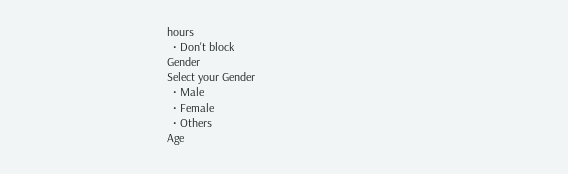hours
  • Don't block
Gender
Select your Gender
  • Male
  • Female
  • Others
Age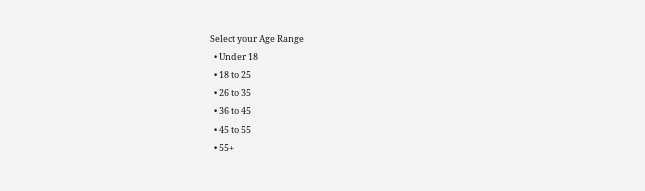Select your Age Range
  • Under 18
  • 18 to 25
  • 26 to 35
  • 36 to 45
  • 45 to 55
  • 55+